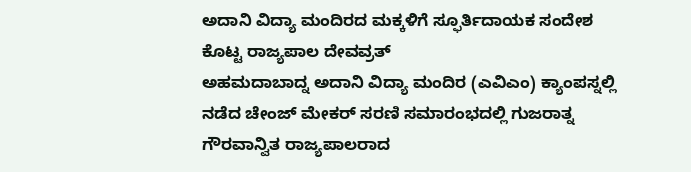ಅದಾನಿ ವಿದ್ಯಾ ಮಂದಿರದ ಮಕ್ಕಳಿಗೆ ಸ್ಫೂರ್ತಿದಾಯಕ ಸಂದೇಶ ಕೊಟ್ಟ ರಾಜ್ಯಪಾಲ ದೇವವ್ರತ್
ಅಹಮದಾಬಾದ್ನ ಅದಾನಿ ವಿದ್ಯಾ ಮಂದಿರ (ಎವಿಎಂ) ಕ್ಯಾಂಪಸ್ನಲ್ಲಿ ನಡೆದ ಚೇಂಜ್ ಮೇಕರ್ ಸರಣಿ ಸಮಾರಂಭದಲ್ಲಿ ಗುಜರಾತ್ನ ಗೌರವಾನ್ವಿತ ರಾಜ್ಯಪಾಲರಾದ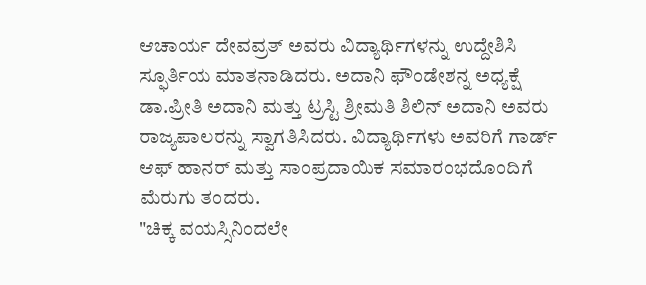ಆಚಾರ್ಯ ದೇವವ್ರತ್ ಅವರು ವಿದ್ಯಾರ್ಥಿಗಳನ್ನು ಉದ್ದೇಶಿಸಿ ಸ್ಫೂರ್ತಿಯ ಮಾತನಾಡಿದರು. ಅದಾನಿ ಫೌಂಡೇಶನ್ನ ಅಧ್ಯಕ್ಷೆ ಡಾ.ಪ್ರೀತಿ ಅದಾನಿ ಮತ್ತು ಟ್ರಸ್ಟಿ ಶ್ರೀಮತಿ ಶಿಲಿನ್ ಅದಾನಿ ಅವರು ರಾಜ್ಯಪಾಲರನ್ನು ಸ್ವಾಗತಿಸಿದರು. ವಿದ್ಯಾರ್ಥಿಗಳು ಅವರಿಗೆ ಗಾರ್ಡ್ ಆಫ್ ಹಾನರ್ ಮತ್ತು ಸಾಂಪ್ರದಾಯಿಕ ಸಮಾರಂಭದೊಂದಿಗೆ ಮೆರುಗು ತಂದರು.
"ಚಿಕ್ಕ ವಯಸ್ಸಿನಿಂದಲೇ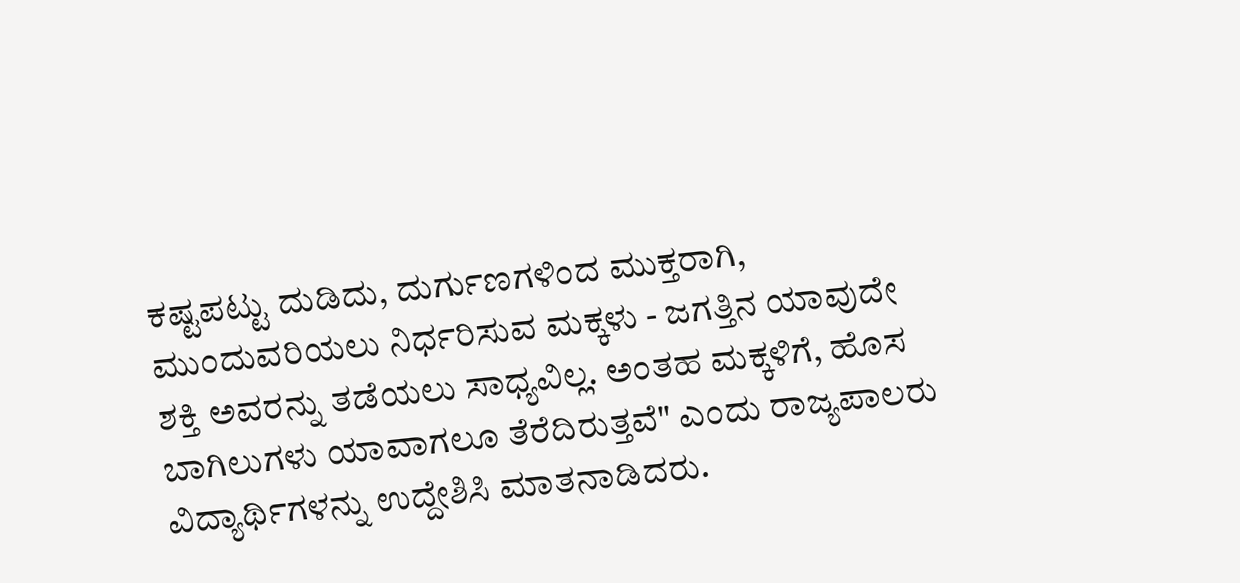ಕಷ್ಟಪಟ್ಟು ದುಡಿದು, ದುರ್ಗುಣಗಳಿಂದ ಮುಕ್ತರಾಗಿ, ಮುಂದುವರಿಯಲು ನಿರ್ಧರಿಸುವ ಮಕ್ಕಳು - ಜಗತ್ತಿನ ಯಾವುದೇ ಶಕ್ತಿ ಅವರನ್ನು ತಡೆಯಲು ಸಾಧ್ಯವಿಲ್ಲ. ಅಂತಹ ಮಕ್ಕಳಿಗೆ, ಹೊಸ ಬಾಗಿಲುಗಳು ಯಾವಾಗಲೂ ತೆರೆದಿರುತ್ತವೆ" ಎಂದು ರಾಜ್ಯಪಾಲರು ವಿದ್ಯಾರ್ಥಿಗಳನ್ನು ಉದ್ದೇಶಿಸಿ ಮಾತನಾಡಿದರು.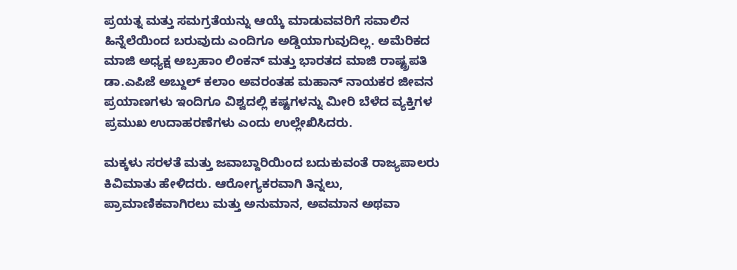ಪ್ರಯತ್ನ ಮತ್ತು ಸಮಗ್ರತೆಯನ್ನು ಆಯ್ಕೆ ಮಾಡುವವರಿಗೆ ಸವಾಲಿನ ಹಿನ್ನೆಲೆಯಿಂದ ಬರುವುದು ಎಂದಿಗೂ ಅಡ್ಡಿಯಾಗುವುದಿಲ್ಲ. ಅಮೆರಿಕದ ಮಾಜಿ ಅಧ್ಯಕ್ಷ ಅಬ್ರಹಾಂ ಲಿಂಕನ್ ಮತ್ತು ಭಾರತದ ಮಾಜಿ ರಾಷ್ಟ್ರಪತಿ ಡಾ.ಎಪಿಜೆ ಅಬ್ದುಲ್ ಕಲಾಂ ಅವರಂತಹ ಮಹಾನ್ ನಾಯಕರ ಜೀವನ ಪ್ರಯಾಣಗಳು ಇಂದಿಗೂ ವಿಶ್ವದಲ್ಲಿ ಕಷ್ಟಗಳನ್ನು ಮೀರಿ ಬೆಳೆದ ವ್ಯಕ್ತಿಗಳ ಪ್ರಮುಖ ಉದಾಹರಣೆಗಳು ಎಂದು ಉಲ್ಲೇಖಿಸಿದರು.

ಮಕ್ಕಳು ಸರಳತೆ ಮತ್ತು ಜವಾಬ್ದಾರಿಯಿಂದ ಬದುಕುವಂತೆ ರಾಜ್ಯಪಾಲರು ಕಿವಿಮಾತು ಹೇಳಿದರು. ಆರೋಗ್ಯಕರವಾಗಿ ತಿನ್ನಲು, ಪ್ರಾಮಾಣಿಕವಾಗಿರಲು ಮತ್ತು ಅನುಮಾನ, ಅವಮಾನ ಅಥವಾ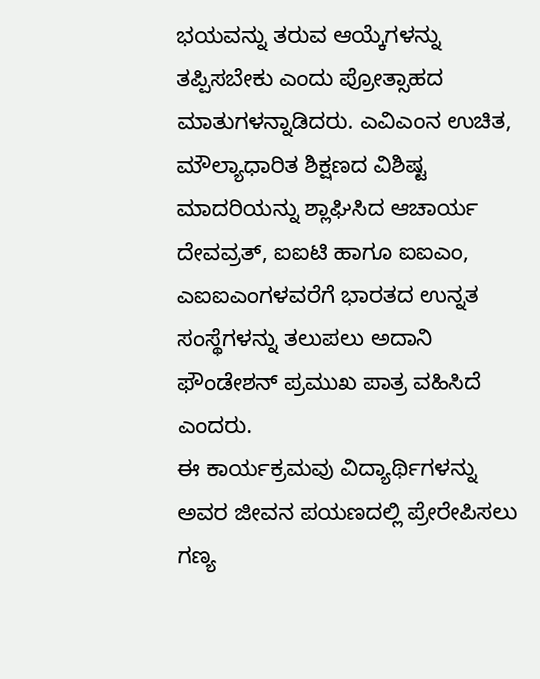ಭಯವನ್ನು ತರುವ ಆಯ್ಕೆಗಳನ್ನು ತಪ್ಪಿಸಬೇಕು ಎಂದು ಪ್ರೋತ್ಸಾಹದ ಮಾತುಗಳನ್ನಾಡಿದರು. ಎವಿಎಂನ ಉಚಿತ, ಮೌಲ್ಯಾಧಾರಿತ ಶಿಕ್ಷಣದ ವಿಶಿಷ್ಟ ಮಾದರಿಯನ್ನು ಶ್ಲಾಘಿಸಿದ ಆಚಾರ್ಯ ದೇವವ್ರತ್, ಐಐಟಿ ಹಾಗೂ ಐಐಎಂ, ಎಐಐಎಂಗಳವರೆಗೆ ಭಾರತದ ಉನ್ನತ ಸಂಸ್ಥೆಗಳನ್ನು ತಲುಪಲು ಅದಾನಿ ಫೌಂಡೇಶನ್ ಪ್ರಮುಖ ಪಾತ್ರ ವಹಿಸಿದೆ ಎಂದರು.
ಈ ಕಾರ್ಯಕ್ರಮವು ವಿದ್ಯಾರ್ಥಿಗಳನ್ನು ಅವರ ಜೀವನ ಪಯಣದಲ್ಲಿ ಪ್ರೇರೇಪಿಸಲು ಗಣ್ಯ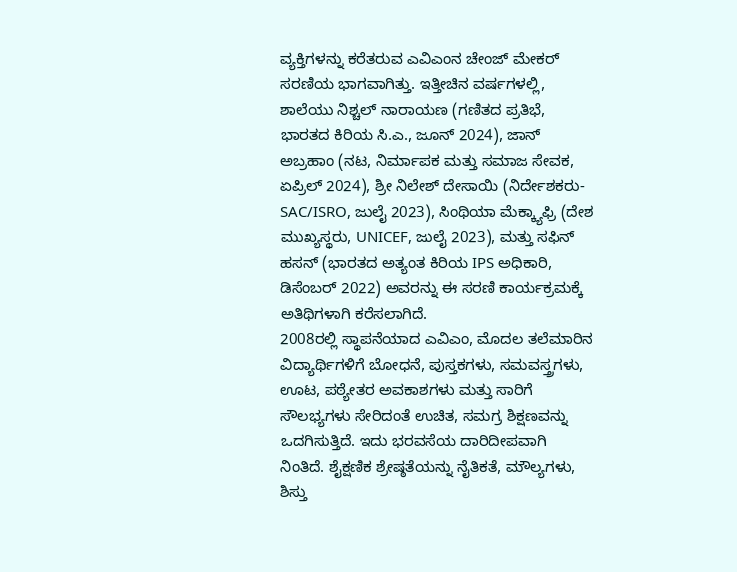ವ್ಯಕ್ತಿಗಳನ್ನು ಕರೆತರುವ ಎವಿಎಂನ ಚೇಂಜ್ ಮೇಕರ್ ಸರಣಿಯ ಭಾಗವಾಗಿತ್ತು. ಇತ್ತೀಚಿನ ವರ್ಷಗಳಲ್ಲಿ, ಶಾಲೆಯು ನಿಶ್ಚಲ್ ನಾರಾಯಣ (ಗಣಿತದ ಪ್ರತಿಭೆ, ಭಾರತದ ಕಿರಿಯ ಸಿ.ಎ., ಜೂನ್ 2024), ಜಾನ್ ಅಬ್ರಹಾಂ (ನಟ, ನಿರ್ಮಾಪಕ ಮತ್ತು ಸಮಾಜ ಸೇವಕ, ಏಪ್ರಿಲ್ 2024), ಶ್ರೀ ನಿಲೇಶ್ ದೇಸಾಯಿ (ನಿರ್ದೇಶಕರು-SAC/ISRO, ಜುಲೈ 2023), ಸಿಂಥಿಯಾ ಮೆಕ್ಕ್ಯಾಫ್ರಿ (ದೇಶ ಮುಖ್ಯಸ್ಥರು, UNICEF, ಜುಲೈ 2023), ಮತ್ತು ಸಫಿನ್ ಹಸನ್ (ಭಾರತದ ಅತ್ಯಂತ ಕಿರಿಯ IPS ಅಧಿಕಾರಿ, ಡಿಸೆಂಬರ್ 2022) ಅವರನ್ನು ಈ ಸರಣಿ ಕಾರ್ಯಕ್ರಮಕ್ಕೆ ಅತಿಥಿಗಳಾಗಿ ಕರೆಸಲಾಗಿದೆ.
2008ರಲ್ಲಿ ಸ್ಥಾಪನೆಯಾದ ಎವಿಎಂ, ಮೊದಲ ತಲೆಮಾರಿನ ವಿದ್ಯಾರ್ಥಿಗಳಿಗೆ ಬೋಧನೆ, ಪುಸ್ತಕಗಳು, ಸಮವಸ್ತ್ರಗಳು, ಊಟ, ಪಠ್ಯೇತರ ಅವಕಾಶಗಳು ಮತ್ತು ಸಾರಿಗೆ ಸೌಲಭ್ಯಗಳು ಸೇರಿದಂತೆ ಉಚಿತ, ಸಮಗ್ರ ಶಿಕ್ಷಣವನ್ನು ಒದಗಿಸುತ್ತಿದೆ. ಇದು ಭರವಸೆಯ ದಾರಿದೀಪವಾಗಿ ನಿಂತಿದೆ. ಶೈಕ್ಷಣಿಕ ಶ್ರೇಷ್ಠತೆಯನ್ನು ನೈತಿಕತೆ, ಮೌಲ್ಯಗಳು, ಶಿಸ್ತು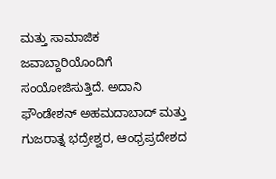ಮತ್ತು ಸಾಮಾಜಿಕ ಜವಾಬ್ದಾರಿಯೊಂದಿಗೆ ಸಂಯೋಜಿಸುತ್ತಿದೆ. ಅದಾನಿ ಫೌಂಡೇಶನ್ ಅಹಮದಾಬಾದ್ ಮತ್ತು ಗುಜರಾತ್ನ ಭದ್ರೇಶ್ವರ, ಆಂಧ್ರಪ್ರದೇಶದ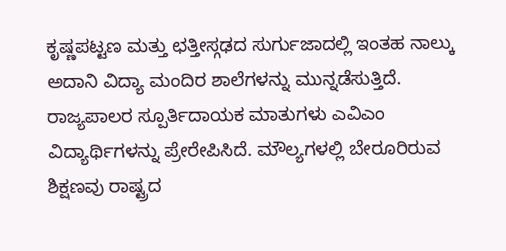ಕೃಷ್ಣಪಟ್ಟಣ ಮತ್ತು ಛತ್ತೀಸ್ಗಢದ ಸುರ್ಗುಜಾದಲ್ಲಿ ಇಂತಹ ನಾಲ್ಕು ಅದಾನಿ ವಿದ್ಯಾ ಮಂದಿರ ಶಾಲೆಗಳನ್ನು ಮುನ್ನಡೆಸುತ್ತಿದೆ.
ರಾಜ್ಯಪಾಲರ ಸ್ಪೂರ್ತಿದಾಯಕ ಮಾತುಗಳು ಎವಿಎಂ ವಿದ್ಯಾರ್ಥಿಗಳನ್ನು ಪ್ರೇರೇಪಿಸಿದೆ. ಮೌಲ್ಯಗಳಲ್ಲಿ ಬೇರೂರಿರುವ ಶಿಕ್ಷಣವು ರಾಷ್ಟ್ರದ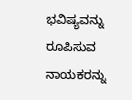ಭವಿಷ್ಯವನ್ನು ರೂಪಿಸುವ ನಾಯಕರನ್ನು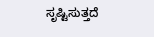ಸೃಷ್ಟಿಸುತ್ತದೆ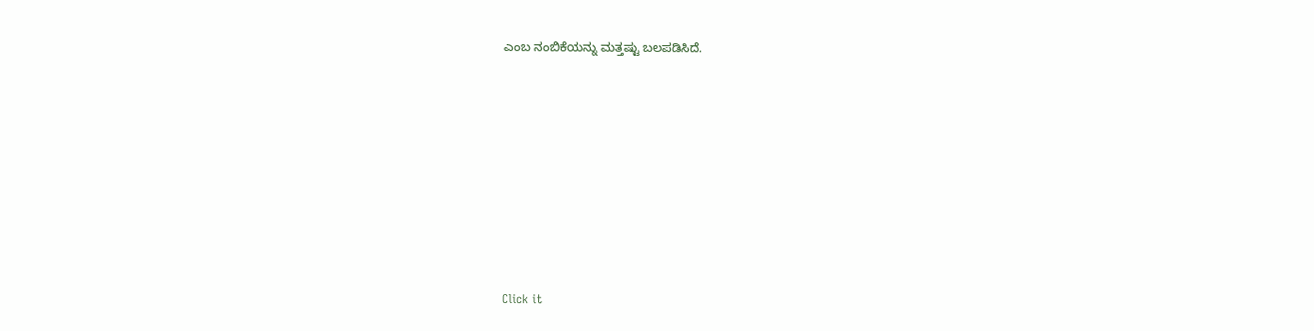ಎಂಬ ನಂಬಿಕೆಯನ್ನು ಮತ್ತಷ್ಟು ಬಲಪಡಿಸಿದೆ.












Click it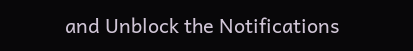and Unblock the Notifications